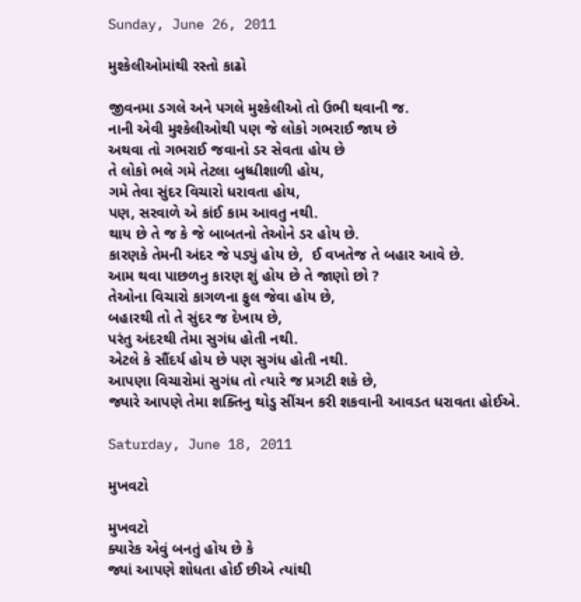Sunday, June 26, 2011

મુશ્કેલીઓમાંથી રસ્તો કાઢો

જીવનમા ડગલે અને પગલે મુશ્કેલીઓ તો ઉભી થવાની જ.
નાની એવી મુશ્કેલીઓથી પણ જે લોકો ગભરાઈ જાય છે
અથવા તો ગભરાઈ જવાનો ડર સેવતા હોય છે
તે લોકો ભલે ગમે તેટલા બુધ્ધીશાળી હોય,
ગમે તેવા સુંદર વિચારો ધરાવતા હોય,
પણ, સરવાળે એ કાંઈ કામ આવતુ નથી.
થાય છે તે જ કે જે બાબતનો તેઓને ડર હોય છે.
કારણકે તેમની અંદર જે પડ્યું હોય છે,  ઈ વખતેજ તે બહાર આવે છે.
આમ થવા પાછળનુ કારણ શું હોય છે તે જાણો છો ?
તેઓના વિચારો કાગળના ફુલ જેવા હોય છે,
બહારથી તો તે સુંદર જ દેખાય છે,
પરંતુ અંદરથી તેમા સુગંધ હોતી નથી.
એટલે કે સૌંદર્ય હોય છે પણ સુગંધ હોતી નથી.
આપણા વિચારોમાં સુગંધ તો ત્યારે જ પ્રગટી શકે છે,
જ્યારે આપણે તેમા શક્તિનુ થોડુ સીંચન કરી શકવાની આવડત ધરાવતા હોઈએ.

Saturday, June 18, 2011

મુખવટો

મુખવટો
ક્યારેક એવું બનતું હોય છે કે
જ્યાં આપણે શોધતા હોઈ છીએ ત્યાંથી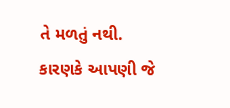તે મળતું નથી.
કારણકે આપણી જે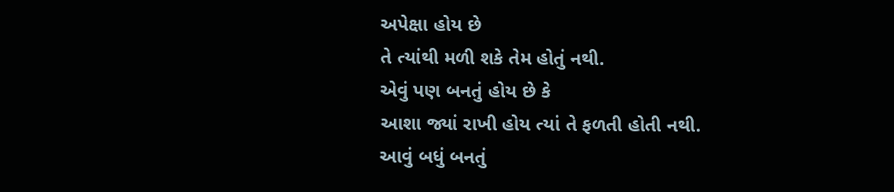અપેક્ષા હોય છે
તે ત્યાંથી મળી શકે તેમ હોતું નથી.
એવું પણ બનતું હોય છે કે
આશા જ્યાં રાખી હોય ત્યાં તે ફળતી હોતી નથી.
આવું બધું બનતું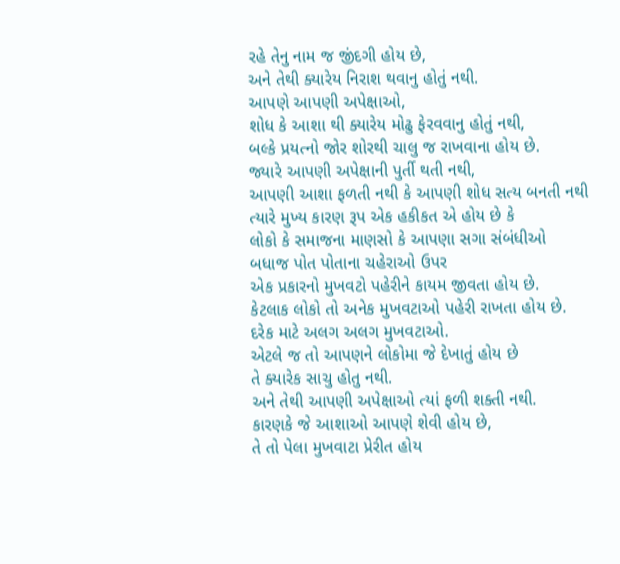રહે તેનુ નામ જ જીંદગી હોય છે,
અને તેથી ક્યારેય નિરાશ થવાનુ હોતું નથી.
આપણે આપણી અપેક્ષાઓ,
શોધ કે આશા થી ક્યારેય મોઢુ ફેરવવાનુ હોતું નથી,
બલ્કે પ્રયત્નો જોર શોરથી ચાલુ જ રાખવાના હોય છે.
જ્યારે આપણી અપેક્ષાની પુર્તી થતી નથી,
આપણી આશા ફળતી નથી કે આપણી શોધ સત્ય બનતી નથી
ત્યારે મુખ્ય કારણ રૂપ એક હકીકત એ હોય છે કે
લોકો કે સમાજના માણસો કે આપણા સગા સંબંધીઓ
બધાજ પોત પોતાના ચહેરાઓ ઉપર
એક પ્રકારનો મુખવટો પહેરીને કાયમ જીવતા હોય છે.
કેટલાક લોકો તો અનેક મુખવટાઓ પહેરી રાખતા હોય છે.
દરેક માટે અલગ અલગ મુખવટાઓ.
એટલે જ તો આપણને લોકોમા જે દેખાતું હોય છે
તે ક્યારેક સાચુ હોતુ નથી.
અને તેથી આપણી અપેક્ષાઓ ત્યાં ફળી શક્તી નથી.
કારણકે જે આશાઓ આપણે શેવી હોય છે,
તે તો પેલા મુખવાટા પ્રેરીત હોય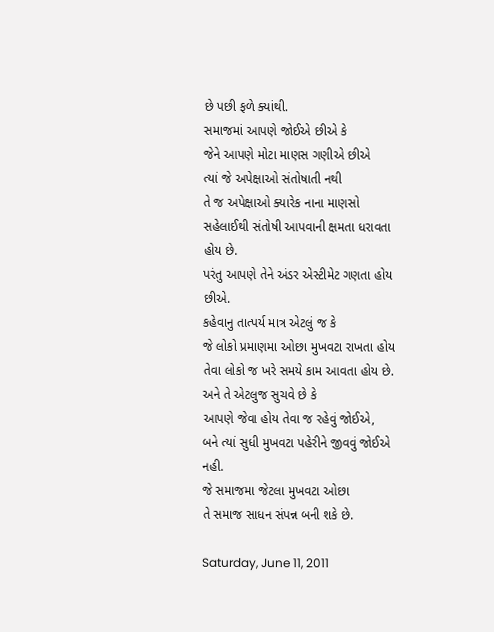છે પછી ફળે ક્યાંથી.
સમાજમાં આપણે જોઈએ છીએ કે
જેને આપણે મોટા માણસ ગણીએ છીએ
ત્યાં જે અપેક્ષાઓ સંતોષાતી નથી
તે જ અપેક્ષાઓ ક્યારેક નાના માણસો
સહેલાઈથી સંતોષી આપવાની ક્ષમતા ધરાવતા હોય છે.
પરંતુ આપણે તેને અંડર એસ્ટીમેટ ગણતા હોય છીએ.
કહેવાનુ તાત્પર્ય માત્ર એટલું જ કે
જે લોકો પ્રમાણમા ઓછા મુખવટા રાખતા હોય
તેવા લોકો જ ખરે સમયે કામ આવતા હોય છે.
અને તે એટલુજ સુચવે છે કે
આપણે જેવા હોય તેવા જ રહેવું જોઈએ,
બને ત્યાં સુધી મુખવટા પહેરીને જીવવું જોઈએ નહી.
જે સમાજમા જેટલા મુખવટા ઓછા
તે સમાજ સાધન સંપન્ન બની શકે છે.

Saturday, June 11, 2011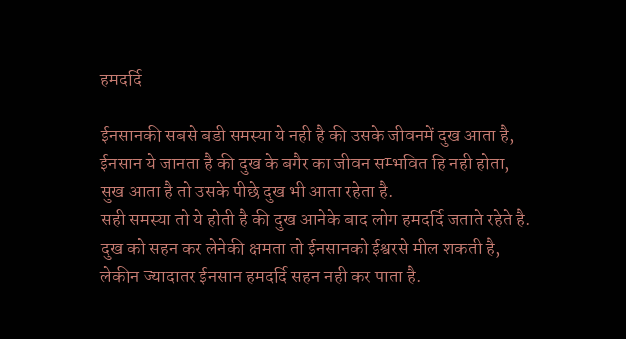हमदर्दि

ईनसानकी सबसे बडी समस्या ये नही है की उसके जीवनमें दुख आता है,
ईनसान ये जानता है की दुख के बगैर का जीवन सम्भवित हि नही होता,
सुख आता है तो उसके पीछे दुख भी आता रहेता है.
सही समस्या तो ये होती है की दुख आनेके बाद लोग हमदर्दि जताते रहेते है.
दुख को सहन कर लेनेकी क्षमता तो ईनसानको ईश्वरसे मील शकती है,
लेकीन ज्यादातर ईनसान हमदर्दि सहन नही कर पाता है.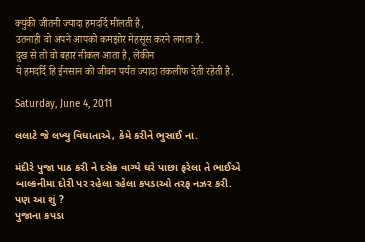क्युंकी जीतनी ज्यादा हमदर्दि मीलती है,
उतनाही वो अपने आपको कमझोर मेहसूस करने लगता है.
दुख से तो वो बहार नीकल आता है, लेकीन
ये हमदर्दि हि ईनसान को जीवन पर्यंत ज्यादा तकलीफ देती रहेती है.

Saturday, June 4, 2011

લલાટે જે લખ્યુ વિધાતાએ, કેમે કરીને ભુસાઈ ના.

મંદીરે પુજા પાઠ કરી ને દસેક વાગ્યે ઘરે પાછા ફરેલા તે ભાઈએ
બાલ્કનીમા દોરી પર રહેલા રહેલા કપડાઓ તરફ નઝર કરી.
પણ આ શું ?
પુજાના કપડા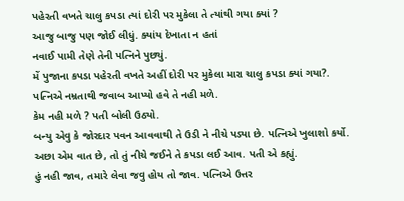પહેરતી વખતે ચાલુ કપડા ત્યાં દોરી પર મુકેલા તે ત્યાંથી ગયા ક્યાં ?
આજુ બાજુ પણ જોઈ લીધું. ક્યાંય દેખાતા ન હતાં
નવાઈ પામી તેણે તેની પત્નિને પુછ્યું.
મેં પુજાના કપડા પહેરતી વખતે અહીં દોરી પર મુકેલા મારા ચાલુ કપડા ક્યાં ગયા?.
પત્નિએ નમ્રતાથી જવાબ આપ્યો હવે તે નહી મળે.
કેમ નહી મળે ? પતી બોલી ઉઠ્યો.
બન્યુ એવુ કે જોરદાર પવન આવવાથી તે ઉડી ને નીચે પડ્યા છે. પત્નિએ ખુલાશો કર્યો.
અછા એમ વાત છે, તો તું નીચે જઈને તે કપડા લઈ આવ. પતી એ કહ્યું.
હું નહી જાવ, તમારે લેવા જવુ હોય તો જાવ. પત્નિએ ઉત્તર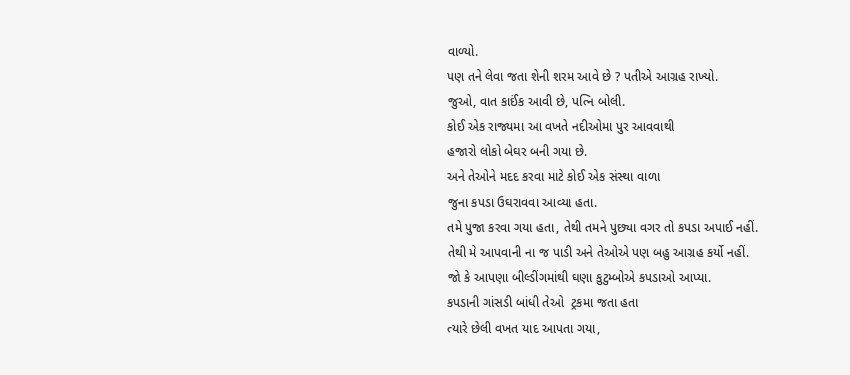વાળ્યો.
પણ તને લેવા જતા શેની શરમ આવે છે ? પતીએ આગ્રહ રાખ્યો.
જુઓ, વાત કાઈંક આવી છે, પત્નિ બોલી.
કોઈ એક રાજ્યમા આ વખતે નદીઓમા પુર આવવાથી
હજારો લોકો બેઘર બની ગયા છે.
અને તેઓને મદદ કરવા માટે કોઈ એક સંસ્થા વાળા
જુના કપડા ઉઘરાવવા આવ્યા હતા.
તમે પુજા કરવા ગયા હતા, તેથી તમને પુછ્યા વગર તો કપડા અપાઈ નહીં.
તેથી મે આપવાની ના જ પાડી અને તેઓએ પણ બહુ આગ્રહ કર્યો નહીં.
જો કે આપણા બીલ્ડીંગમાંથી ઘણા કુટુમ્બોએ કપડાઓ આપ્યા.
કપડાની ગાંસડી બાંધી તેઓ  ટ્રકમા જતા હતા
ત્યારે છેલી વખત યાદ આપતા ગયા,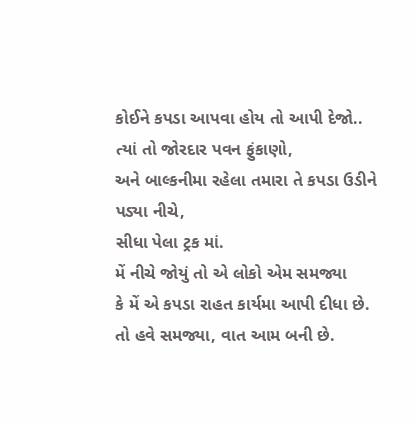કોઈને કપડા આપવા હોય તો આપી દેજો..
ત્યાં તો જોરદાર પવન ફુંકાણો,
અને બાલ્કનીમા રહેલા તમારા તે કપડા ઉડીને પડ્યા નીચે,
સીધા પેલા ટ્રક માં.
મેં નીચે જોયું તો એ લોકો એમ સમજ્યા
કે મેં એ કપડા રાહત કાર્યમા આપી દીધા છે.
તો હવે સમજ્યા, વાત આમ બની છે.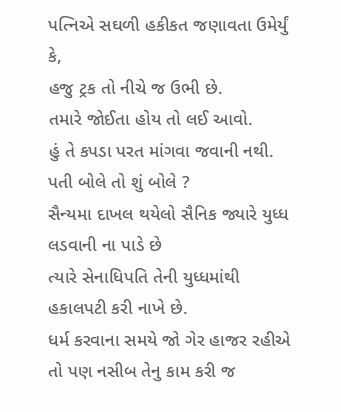પત્નિએ સઘળી હકીકત જણાવતા ઉમેર્યું કે,
હજુ ટ્રક તો નીચે જ ઉભી છે.
તમારે જોઈતા હોય તો લઈ આવો.
હું તે કપડા પરત માંગવા જવાની નથી.
પતી બોલે તો શું બોલે ?
સૈન્યમા દાખલ થયેલો સૈનિક જ્યારે યુધ્ધ લડવાની ના પાડે છે
ત્યારે સેનાધિપતિ તેની યુધ્ધમાંથી હકાલપટી કરી નાખે છે.
ધર્મ કરવાના સમયે જો ગેર હાજર રહીએ
તો પણ નસીબ તેનુ કામ કરી જ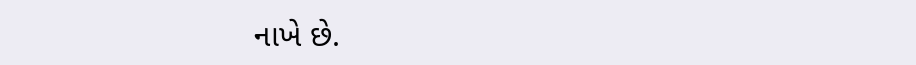નાખે છે.